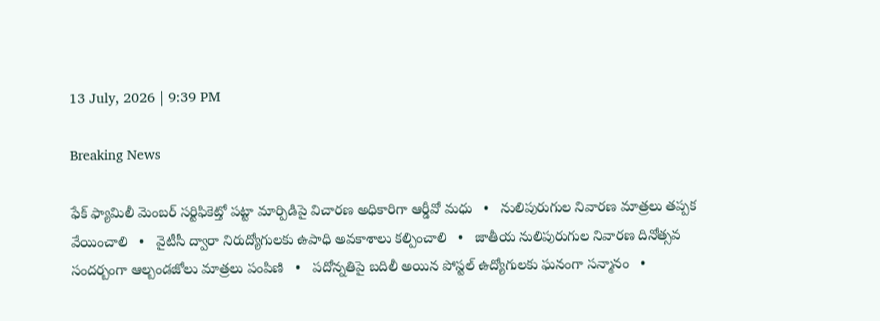13 July, 2026 | 9:39 PM

Breaking News

ఫేక్ ఫ్యామిలీ మెంబర్ సర్టిఫికెట్తో పట్టా మార్పిడిపై విచారణ అధికారిగా ఆర్డీవో మధు   •   నులిపురుగుల నివారణ మాత్రలు తప్పక వేయించాలి   •   వైటీసీ ద్వారా నిరుద్యోగులకు ఉపాధి అవకాశాలు కల్పించాలి   •   జాతీయ నులిపురుగుల నివారణ దినోత్సవ సందర్బంగా ఆల్బండజోలు మాత్రలు పంపిణి   •   పదోన్నతిపై బదిలీ అయిన పోస్టల్ ఉద్యోగులకు ఘనంగా సన్మానం   •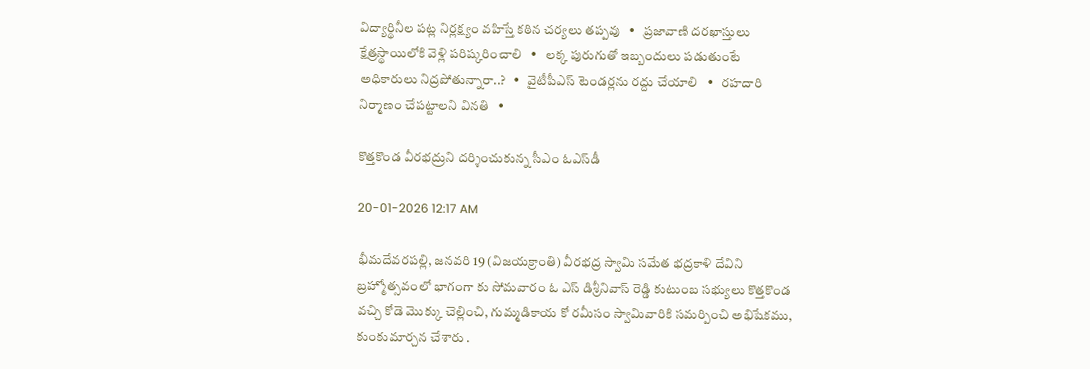విద్యార్థినీల పట్ల నిర్లక్ష్యం వహిస్తే కఠిన చర్యలు తప్పవు   •   ప్రజావాణి దరఖాస్తులు క్షేత్రస్థాయిలోకి వెళ్లి పరిష్కరించాలి   •   లక్క పురుగుతో ఇబ్బందులు పడుతుంటే అధికారులు నిద్రపోతున్నారా..?   •   వైటీపీఎస్ టెండర్లను రద్దు చేయాలి   •   రహదారి నిర్మాణం చేప‌ట్టాల‌ని వినతి   •

కొత్తకొండ వీరభద్రుని దర్శించుకున్న సీఎం ఓఎస్‌డీ

20-01-2026 12:17 AM

భీమదేవరపల్లి, జనవరి 19 (విజయక్రాంతి) వీరభద్ర స్వామి సమేత భద్రకాళి దేవిని బ్రహ్మోత్సవంలో భాగంగా కు సోమవారం ఓ ఎస్ డిశ్రీనివాస్ రెడ్డి కుటుంబ సభ్యులు కొత్తకొండ వచ్చి కోడె మొక్కు చెల్లించి, గుమ్మడికాయ కో రమీసం స్వామివారికి సమర్పించి అభిషేకము, కుంకుమార్చన చేశారు .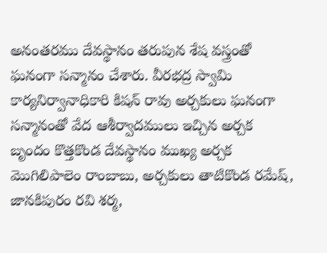అనంతరము దేవస్థానం తరుపున శేష వస్త్రంతో ఘనంగా సన్మానం చేశారు. వీరభద్ర స్వామి కార్యనిర్వానాధికారి కిషన్ రావు అర్చకులు ఘనంగా సన్మానంతో వేద ఆశీర్వాదములు ఇచ్చిన అర్చక బృందం కొత్తకొండ దేవస్థానం ముఖ్య అర్చక మొగిలిపాలెం రాంబాబు, అర్చకులు తాటికొండ రమేష్, జానకిపురం రవి శర్మ,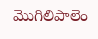మొగిలిపాలెం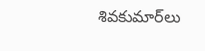శివకుమార్‌లు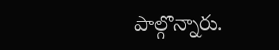పాల్గొన్నారు.